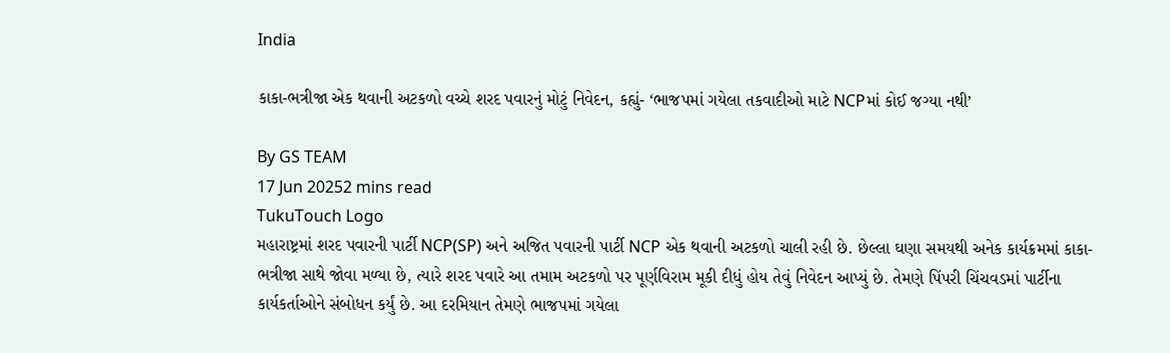India

કાકા-ભત્રીજા એક થવાની અટકળો વચ્ચે શરદ પવારનું મોટું નિવેદન, કહ્યું- ‘ભાજપમાં ગયેલા તકવાદીઓ માટે NCPમાં કોઈ જગ્યા નથી’

By GS TEAM
17 Jun 20252 mins read
TukuTouch Logo
મહારાષ્ટ્રમાં શરદ પવારની પાર્ટી NCP(SP) અને અજિત પવારની પાર્ટી NCP એક થવાની અટકળો ચાલી રહી છે. છેલ્લા ઘણા સમયથી અનેક કાર્યક્રમમાં કાકા-ભત્રીજા સાથે જોવા મળ્યા છે, ત્યારે શરદ પવારે આ તમામ અટકળો પર પૂર્ણવિરામ મૂકી દીધું હોય તેવું નિવેદન આપ્યું છે. તેમણે પિંપરી ચિંચવડમાં પાર્ટીના કાર્યકર્તાઓને સંબોધન કર્યું છે. આ દરમિયાન તેમણે ભાજપમાં ગયેલા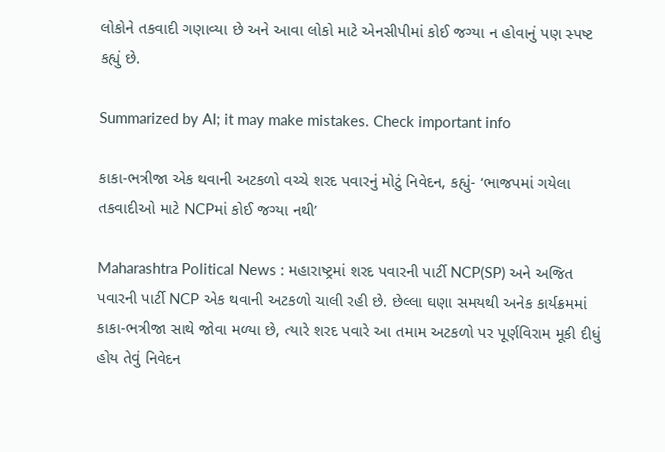લોકોને તકવાદી ગણાવ્યા છે અને આવા લોકો માટે એનસીપીમાં કોઈ જગ્યા ન હોવાનું પણ સ્પષ્ટ કહ્યું છે.

Summarized by AI; it may make mistakes. Check important info

કાકા-ભત્રીજા એક થવાની અટકળો વચ્ચે શરદ પવારનું મોટું નિવેદન, કહ્યું- ‘ભાજપમાં ગયેલા તકવાદીઓ માટે NCPમાં કોઈ જગ્યા નથી’

Maharashtra Political News : મહારાષ્ટ્રમાં શરદ પવારની પાર્ટી NCP(SP) અને અજિત પવારની પાર્ટી NCP એક થવાની અટકળો ચાલી રહી છે. છેલ્લા ઘણા સમયથી અનેક કાર્યક્રમમાં કાકા-ભત્રીજા સાથે જોવા મળ્યા છે, ત્યારે શરદ પવારે આ તમામ અટકળો પર પૂર્ણવિરામ મૂકી દીધું હોય તેવું નિવેદન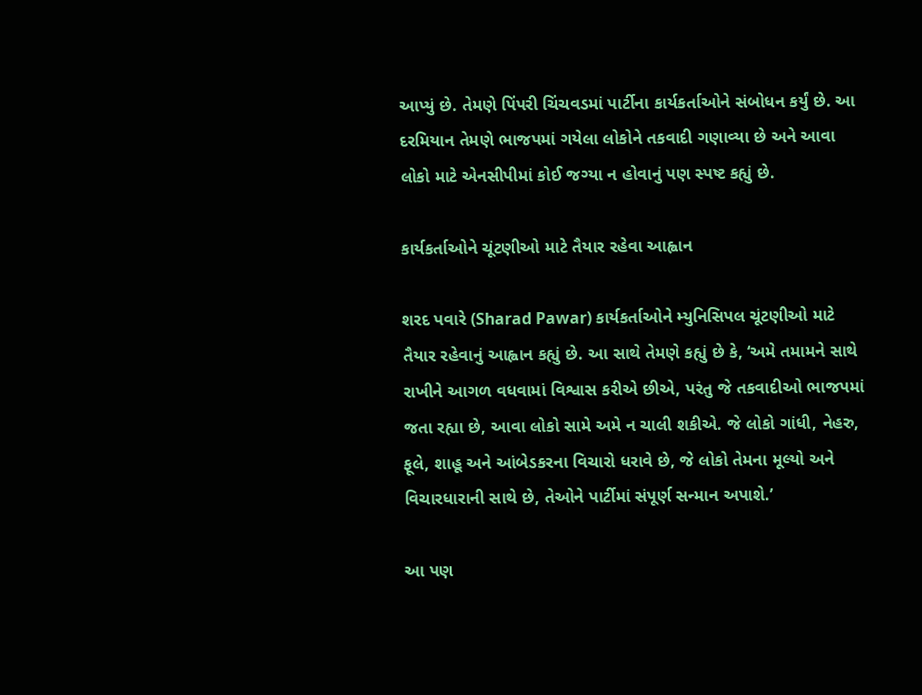આપ્યું છે. તેમણે પિંપરી ચિંચવડમાં પાર્ટીના કાર્યકર્તાઓને સંબોધન કર્યું છે. આ દરમિયાન તેમણે ભાજપમાં ગયેલા લોકોને તકવાદી ગણાવ્યા છે અને આવા લોકો માટે એનસીપીમાં કોઈ જગ્યા ન હોવાનું પણ સ્પષ્ટ કહ્યું છે.

કાર્યકર્તાઓને ચૂંટણીઓ માટે તૈયાર રહેવા આહ્વાન

શરદ પવારે (Sharad Pawar) કાર્યકર્તાઓને મ્યુનિસિપલ ચૂંટણીઓ માટે તૈયાર રહેવાનું આહ્વાન કહ્યું છે. આ સાથે તેમણે કહ્યું છે કે, ‘અમે તમામને સાથે રાખીને આગળ વધવામાં વિશ્વાસ કરીએ છીએ, પરંતુ જે તકવાદીઓ ભાજપમાં જતા રહ્યા છે, આવા લોકો સામે અમે ન ચાલી શકીએ. જે લોકો ગાંધી, નેહરુ, ફૂલે, શાહૂ અને આંબેડકરના વિચારો ધરાવે છે, જે લોકો તેમના મૂલ્યો અને વિચારધારાની સાથે છે, તેઓને પાર્ટીમાં સંપૂર્ણ સન્માન અપાશે.’

આ પણ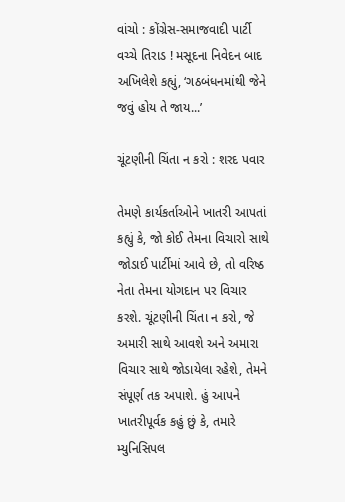વાંચો : કોંગ્રેસ-સમાજવાદી પાર્ટી વચ્ચે તિરાડ ! મસૂદના નિવેદન બાદ અખિલેશે કહ્યું, ‘ગઠબંધનમાંથી જેને જવું હોય તે જાય...’

ચૂંટણીની ચિંતા ન કરો : શરદ પવાર

તેમણે કાર્યકર્તાઓને ખાતરી આપતાં કહ્યું કે, જો કોઈ તેમના વિચારો સાથે જોડાઈ પાર્ટીમાં આવે છે, તો વરિષ્ઠ નેતા તેમના યોગદાન પર વિચાર કરશે. ચૂંટણીની ચિંતા ન કરો, જે અમારી સાથે આવશે અને અમારા વિચાર સાથે જોડાયેલા રહેશે, તેમને સંપૂર્ણ તક અપાશે. હું આપને ખાતરીપૂર્વક કહું છું કે, તમારે મ્યુનિસિપલ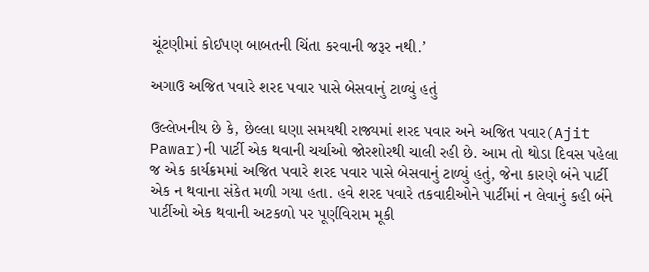ચૂંટણીમાં કોઈપણ બાબતની ચિંતા કરવાની જરૂર નથી.’

અગાઉ અજિત પવારે શરદ પવાર પાસે બેસવાનું ટાળ્યું હતું

ઉલ્લેખનીય છે કે, છેલ્લા ઘણા સમયથી રાજ્યમાં શરદ પવાર અને અજિત પવાર(Ajit Pawar)ની પાર્ટી એક થવાની ચર્ચાઓ જોરશોરથી ચાલી રહી છે. આમ તો થોડા દિવસ પહેલા જ એક કાર્યક્રમમાં અજિત પવારે શરદ પવાર પાસે બેસવાનું ટાળ્યું હતું, જેના કારણે બંને પાર્ટી એક ન થવાના સંકેત મળી ગયા હતા. હવે શરદ પવારે તકવાદીઓને પાર્ટીમાં ન લેવાનું કહી બંને પાર્ટીઓ એક થવાની અટકળો પર પૂર્ણવિરામ મૂકી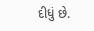દીધું છે.